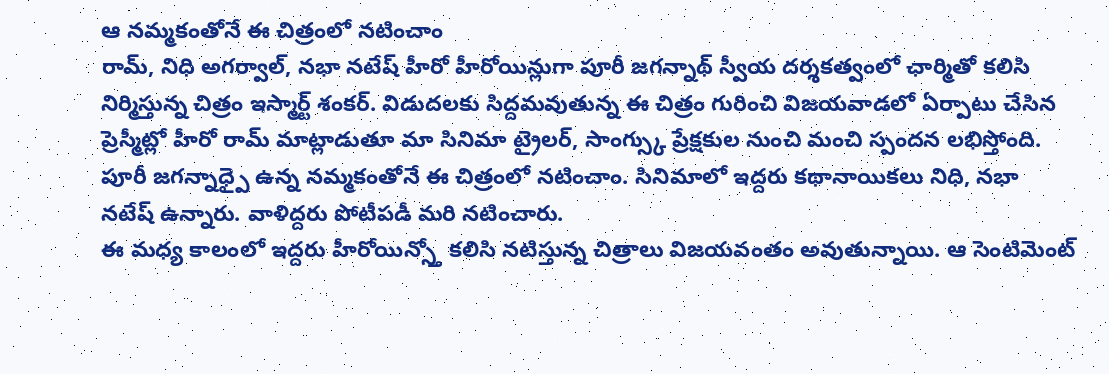ఆ నమ్మకంతోనే ఈ చిత్రంలో నటించాం
రామ్, నిధి అగర్వాల్, నభా నటేష్ హీరో హీరోయిన్లుగా పూరీ జగన్నాథ్ స్వీయ దర్శకత్వంలో ఛార్మితో కలిసి నిర్మిస్తున్న చిత్రం ఇస్మార్ట్ శంకర్. విడుదలకు సిద్దమవుతున్న ఈ చిత్రం గురించి విజయవాడలో ఏర్పాటు చేసిన ప్రెస్మీట్లో హీరో రామ్ మాట్లాడుతూ మా సినిమా ట్రైలర్, సాంగ్స్కు ప్రేక్షకుల నుంచి మంచి స్పందన లభిస్తోంది. పూరీ జగన్నాధ్పై ఉన్న నమ్మకంతోనే ఈ చిత్రంలో నటించాం. సినిమాలో ఇద్దరు కథానాయికలు నిధి, నభా నటేష్ ఉన్నారు. వాళిద్దరు పోటీపడీ మరి నటించారు.
ఈ మధ్య కాలంలో ఇద్దరు హీరోయిన్స్తో కలిసి నటిస్తున్న చిత్రాలు విజయవంతం అవుతున్నాయి. ఆ సెంటిమెంట్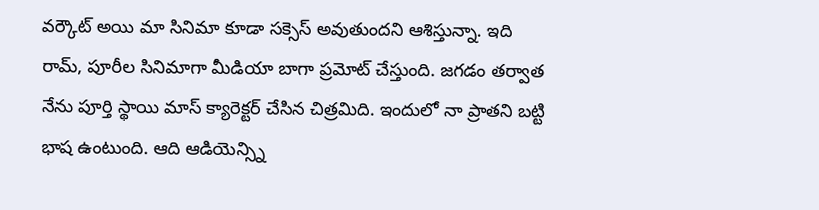వర్కౌట్ అయి మా సినిమా కూడా సక్సెస్ అవుతుందని ఆశిస్తున్నా. ఇది రామ్, పూరీల సినిమాగా మీడియా బాగా ప్రమోట్ చేస్తుంది. జగడం తర్వాత నేను పూర్తి స్థాయి మాస్ క్యారెక్టర్ చేసిన చిత్రమిది. ఇందులో నా ప్రాతని బట్టి భాష ఉంటుంది. ఆది ఆడియెన్స్ని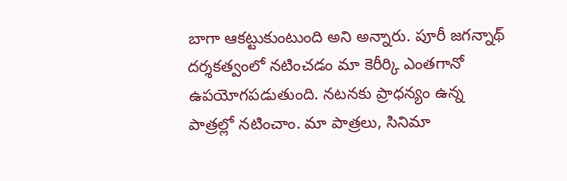బాగా ఆకట్టుకుంటుంది అని అన్నారు. పూరీ జగన్నాథ్ దర్శకత్వంలో నటించడం మా కెరీర్కి ఎంతగానో ఉపయోగపడుతుంది. నటనకు ప్రాధన్యం ఉన్న పాత్రల్లో నటించాం. మా పాత్రలు, సినిమా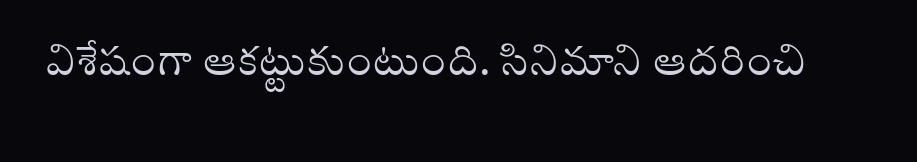విశేషంగా ఆకట్టుకుంటుంది. సినిమాని ఆదరించి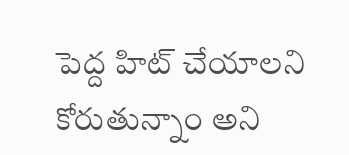పెద్ద హిట్ చేయాలని కోరుతున్నాం అని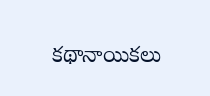కథానాయికలు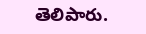తెలిపారు.